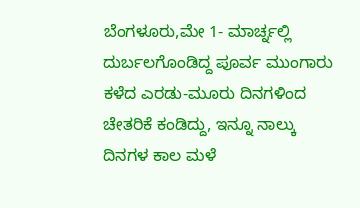ಬೆಂಗಳೂರು,ಮೇ 1- ಮಾರ್ಚ್ನಲ್ಲಿ ದುರ್ಬಲಗೊಂಡಿದ್ದ ಪೂರ್ವ ಮುಂಗಾರು ಕಳೆದ ಎರಡು-ಮೂರು ದಿನಗಳಿಂದ ಚೇತರಿಕೆ ಕಂಡಿದ್ದು, ಇನ್ನೂ ನಾಲ್ಕು ದಿನಗಳ ಕಾಲ ಮಳೆ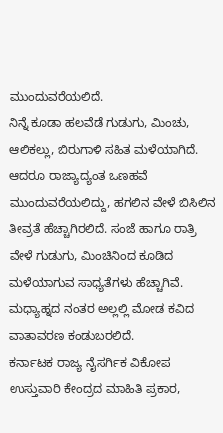ಮುಂದುವರೆಯಲಿದೆ.
ನಿನ್ನೆ ಕೂಡಾ ಹಲವೆಡೆ ಗುಡುಗು, ಮಿಂಚು, ಆಲಿಕಲ್ಲು, ಬಿರುಗಾಳಿ ಸಹಿತ ಮಳೆಯಾಗಿದೆ. ಆದರೂ ರಾಜ್ಯಾದ್ಯಂತ ಒಣಹವೆ ಮುಂದುವರೆಯಲಿದ್ದು, ಹಗಲಿನ ವೇಳೆ ಬಿಸಿಲಿನ ತೀವ್ರತೆ ಹೆಚ್ಚಾಗಿರಲಿದೆ. ಸಂಜೆ ಹಾಗೂ ರಾತ್ರಿ ವೇಳೆ ಗುಡುಗು, ಮಿಂಚಿನಿಂದ ಕೂಡಿದ ಮಳೆಯಾಗುವ ಸಾಧ್ಯತೆಗಳು ಹೆಚ್ಚಾಗಿವೆ. ಮಧ್ಯಾಹ್ನದ ನಂತರ ಅಲ್ಲಲ್ಲಿ ಮೋಡ ಕವಿದ ವಾತಾವರಣ ಕಂಡುಬರಲಿದೆ.
ಕರ್ನಾಟಕ ರಾಜ್ಯ ನೈಸರ್ಗಿಕ ವಿಕೋಪ ಉಸ್ತುವಾರಿ ಕೇಂದ್ರದ ಮಾಹಿತಿ ಪ್ರಕಾರ,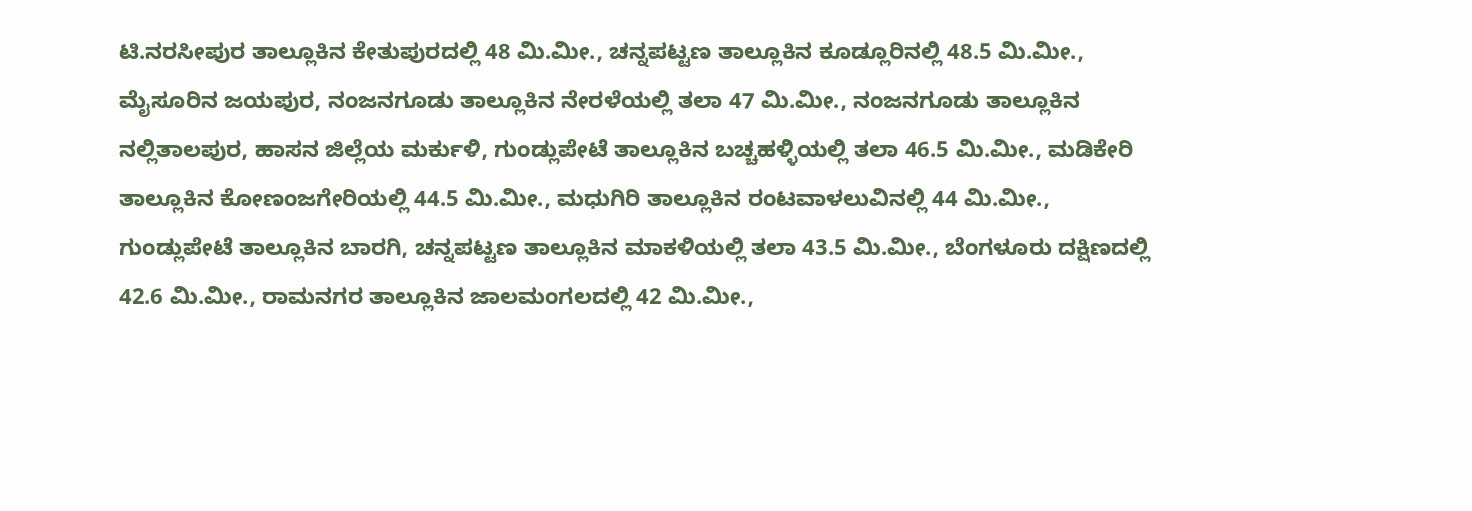ಟಿ.ನರಸೀಪುರ ತಾಲ್ಲೂಕಿನ ಕೇತುಪುರದಲ್ಲಿ 48 ಮಿ.ಮೀ., ಚನ್ನಪಟ್ಟಣ ತಾಲ್ಲೂಕಿನ ಕೂಡ್ಲೂರಿನಲ್ಲಿ 48.5 ಮಿ.ಮೀ., ಮೈಸೂರಿನ ಜಯಪುರ, ನಂಜನಗೂಡು ತಾಲ್ಲೂಕಿನ ನೇರಳೆಯಲ್ಲಿ ತಲಾ 47 ಮಿ.ಮೀ., ನಂಜನಗೂಡು ತಾಲ್ಲೂಕಿನ ನಲ್ಲಿತಾಲಪುರ, ಹಾಸನ ಜಿಲ್ಲೆಯ ಮರ್ಕುಳಿ, ಗುಂಡ್ಲುಪೇಟೆ ತಾಲ್ಲೂಕಿನ ಬಚ್ಚಹಳ್ಳಿಯಲ್ಲಿ ತಲಾ 46.5 ಮಿ.ಮೀ., ಮಡಿಕೇರಿ ತಾಲ್ಲೂಕಿನ ಕೋಣಂಜಗೇರಿಯಲ್ಲಿ 44.5 ಮಿ.ಮೀ., ಮಧುಗಿರಿ ತಾಲ್ಲೂಕಿನ ರಂಟವಾಳಲುವಿನಲ್ಲಿ 44 ಮಿ.ಮೀ., ಗುಂಡ್ಲುಪೇಟೆ ತಾಲ್ಲೂಕಿನ ಬಾರಗಿ, ಚನ್ನಪಟ್ಟಣ ತಾಲ್ಲೂಕಿನ ಮಾಕಳಿಯಲ್ಲಿ ತಲಾ 43.5 ಮಿ.ಮೀ., ಬೆಂಗಳೂರು ದಕ್ಷಿಣದಲ್ಲಿ 42.6 ಮಿ.ಮೀ., ರಾಮನಗರ ತಾಲ್ಲೂಕಿನ ಜಾಲಮಂಗಲದಲ್ಲಿ 42 ಮಿ.ಮೀ.,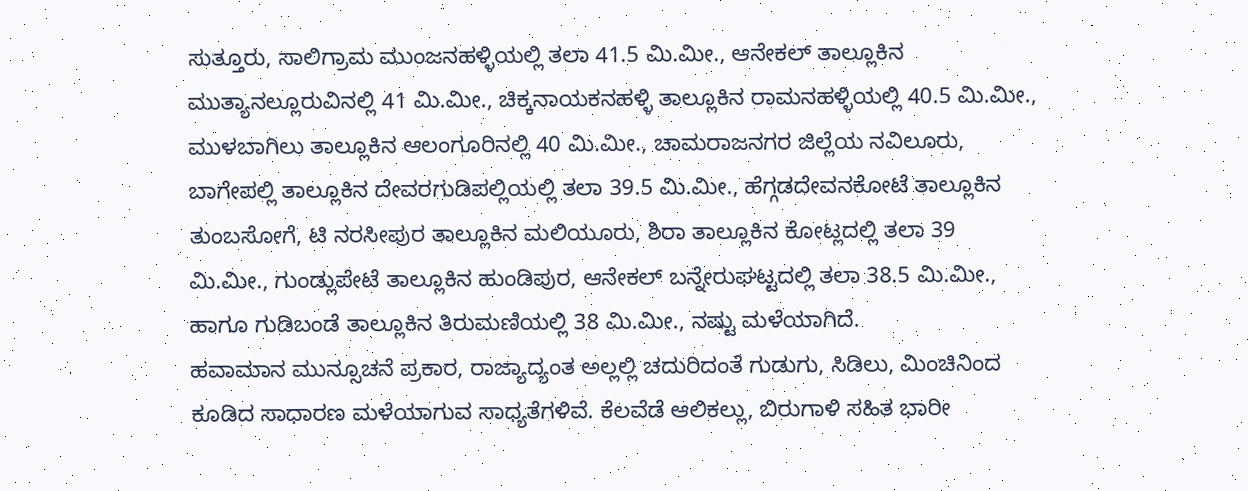ಸುತ್ತೂರು, ಸಾಲಿಗ್ರಾಮ ಮುಂಜನಹಳ್ಳಿಯಲ್ಲಿ ತಲಾ 41.5 ಮಿ.ಮೀ., ಆನೇಕಲ್ ತಾಲ್ಲೂಕಿನ ಮುತ್ಯಾನಲ್ಲೂರುವಿನಲ್ಲಿ 41 ಮಿ.ಮೀ., ಚಿಕ್ಕನಾಯಕನಹಳ್ಳಿ ತಾಲ್ಲೂಕಿನ ರಾಮನಹಳ್ಳಿಯಲ್ಲಿ 40.5 ಮಿ.ಮೀ., ಮುಳಬಾಗಿಲು ತಾಲ್ಲೂಕಿನ ಆಲಂಗೂರಿನಲ್ಲಿ 40 ಮಿ.ಮೀ., ಚಾಮರಾಜನಗರ ಜಿಲ್ಲೆಯ ನವಿಲೂರು, ಬಾಗೇಪಲ್ಲಿ ತಾಲ್ಲೂಕಿನ ದೇವರಗುಡಿಪಲ್ಲಿಯಲ್ಲಿ ತಲಾ 39.5 ಮಿ.ಮೀ., ಹೆಗ್ಗಡದೇವನಕೋಟೆ ತಾಲ್ಲೂಕಿನ ತುಂಬಸೋಗೆ, ಟಿ ನರಸೀಪುರ ತಾಲ್ಲೂಕಿನ ಮಲಿಯೂರು, ಶಿರಾ ತಾಲ್ಲೂಕಿನ ಕೋಟ್ಲದಲ್ಲಿ ತಲಾ 39 ಮಿ.ಮೀ., ಗುಂಡ್ಲುಪೇಟೆ ತಾಲ್ಲೂಕಿನ ಹುಂಡಿಪುರ, ಆನೇಕಲ್ ಬನ್ನೇರುಘಟ್ಟದಲ್ಲಿ ತಲಾ 38.5 ಮಿ.ಮೀ., ಹಾಗೂ ಗುಡಿಬಂಡೆ ತಾಲ್ಲೂಕಿನ ತಿರುಮಣಿಯಲ್ಲಿ 38 ಮಿ.ಮೀ., ನಷ್ಟು ಮಳೆಯಾಗಿದೆ.
ಹವಾಮಾನ ಮುನ್ಸೂಚನೆ ಪ್ರಕಾರ, ರಾಜ್ಯಾದ್ಯಂತ ಅಲ್ಲಲ್ಲಿ ಚದುರಿದಂತೆ ಗುಡುಗು, ಸಿಡಿಲು, ಮಿಂಚಿನಿಂದ ಕೂಡಿದ ಸಾಧಾರಣ ಮಳೆಯಾಗುವ ಸಾಧ್ಯತೆಗಳಿವೆ. ಕೆಲವೆಡೆ ಆಲಿಕಲ್ಲು, ಬಿರುಗಾಳಿ ಸಹಿತ ಭಾರೀ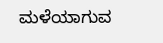ಮಳೆಯಾಗುವ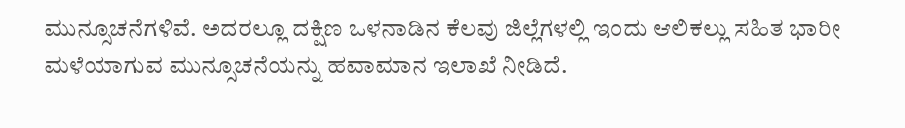ಮುನ್ಸೂಚನೆಗಳಿವೆ. ಅದರಲ್ಲೂ ದಕ್ಷಿಣ ಒಳನಾಡಿನ ಕೆಲವು ಜಿಲ್ಲೆಗಳಲ್ಲಿ ಇಂದು ಆಲಿಕಲ್ಲು ಸಹಿತ ಭಾರೀ ಮಳೆಯಾಗುವ ಮುನ್ಸೂಚನೆಯನ್ನು ಹವಾಮಾನ ಇಲಾಖೆ ನೀಡಿದೆ.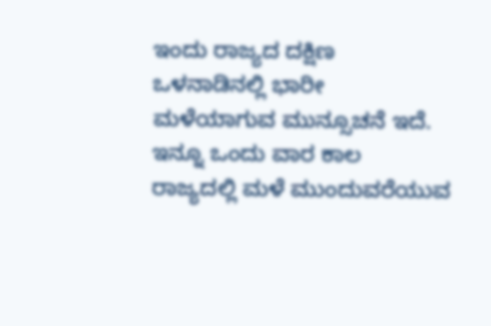ಇಂದು ರಾಜ್ಯದ ದಕ್ಷಿಣ ಒಳನಾಡಿನಲ್ಲಿ ಭಾರೀ ಮಳೆಯಾಗುವ ಮುನ್ಸೂಚನೆ ಇದೆ. ಇನ್ನೂ ಒಂದು ವಾರ ಕಾಲ ರಾಜ್ಯದಲ್ಲಿ ಮಳೆ ಮುಂದುವರೆಯುವ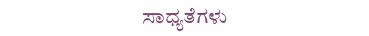ಸಾಧ್ಯತೆಗಳು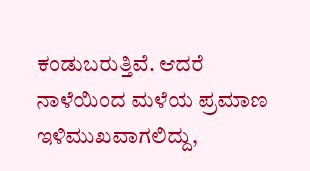ಕಂಡುಬರುತ್ತಿವೆ. ಆದರೆ ನಾಳೆಯಿಂದ ಮಳೆಯ ಪ್ರಮಾಣ ಇಳಿಮುಖವಾಗಲಿದ್ದು,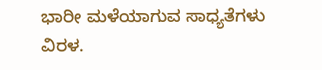ಭಾರೀ ಮಳೆಯಾಗುವ ಸಾಧ್ಯತೆಗಳು ವಿರಳ.